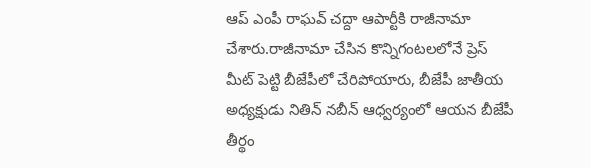ఆప్ ఎంపీ రాఘవ్ చద్దా ఆపార్టీకి రాజీనామా చేశారు.రాజీనామా చేసిన కొన్నిగంటలలోనే ప్రెస్ మీట్ పెట్టి బీజేపీలో చేరిపోయారు, బీజేపీ జాతీయ అధ్యక్షుడు నితిన్ నబీన్ ఆధ్వర్యంలో ఆయన బీజేపీ తీర్థం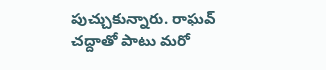పుచ్చుకున్నారు. రాఘవ్ చద్దాతో పాటు మరో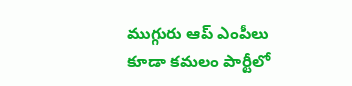ముగ్గురు ఆప్ ఎంపీలు కూడా కమలం పార్టీలో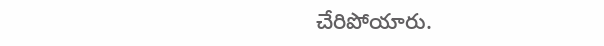చేరిపోయారు.